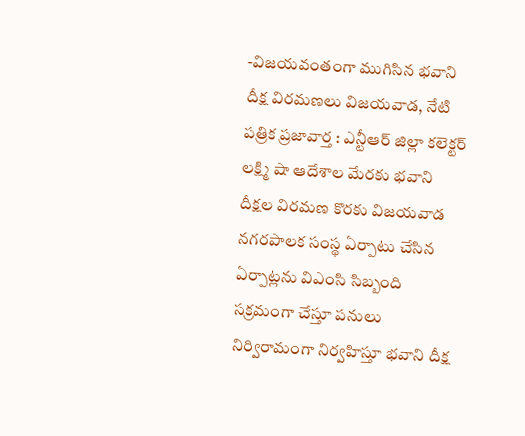-విజయవంతంగా ముగిసిన భవాని దీక్ష విరమణలు విజయవాడ, నేటి పత్రిక ప్రజావార్త : ఎన్టీఆర్ జిల్లా కలెక్టర్ లక్ష్మి షా ఆదేశాల మేరకు భవాని దీక్షల విరమణ కొరకు విజయవాడ నగరపాలక సంస్థ ఏర్పాటు చేసిన ఏర్పాట్లను విఎంసి సిబ్బంది సక్రమంగా చేస్తూ పనులు నిర్విరామంగా నిర్వహిస్తూ భవాని దీక్ష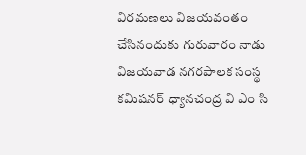విరమణలు విజయవంతం చేసినందుకు గురువారం నాడు విజయవాడ నగరపాలక సంస్థ కమిషనర్ ధ్యానచంద్ర వి ఎం సి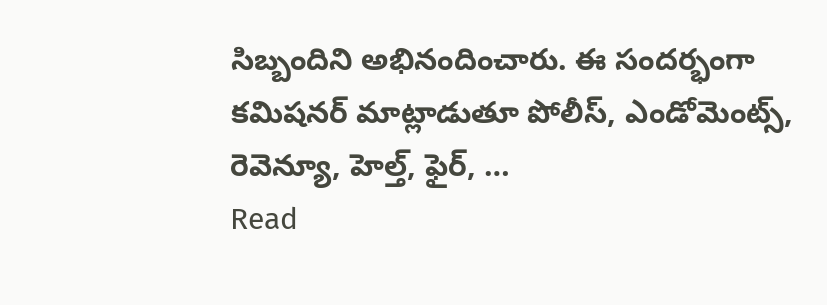సిబ్బందిని అభినందించారు. ఈ సందర్భంగా కమిషనర్ మాట్లాడుతూ పోలీస్, ఎండోమెంట్స్, రెవెన్యూ, హెల్త్, ఫైర్, …
Read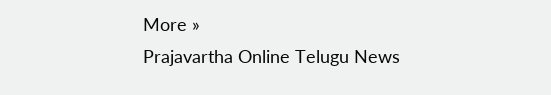More »
Prajavartha Online Telugu News